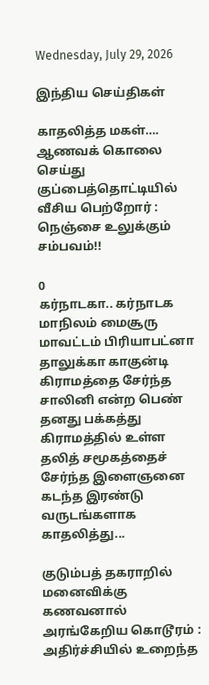Wednesday, July 29, 2026

இந்திய செய்திகள்

காதலித்த மகள்…. ஆணவக் கொலை செய்து குப்பைத்தொட்டியில் வீசிய பெற்றோர் : நெஞ்சை உலுக்கும் சம்பவம்!!

0
கர்நாடகா.. கர்நாடக மாநிலம் மைசூரு மாவட்டம் பிரியாபட்னா தாலுக்கா காகுன்டி கிராமத்தை சேர்ந்த சாலினி என்ற பெண் தனது பக்கத்து கிராமத்தில் உள்ள தலித் சமூகத்தைச் சேர்ந்த இளைஞனை கடந்த இரண்டு வருடங்களாக காதலித்து...

குடும்பத் தகராறில் மனைவிக்கு கணவனால் அரங்கேறிய கொடூரம் : அதிர்ச்சியில் உறைந்த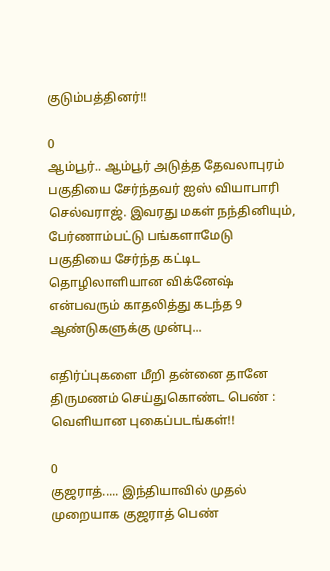குடும்பத்தினர்!!

0
ஆம்பூர்.. ஆம்பூர் அடுத்த தேவலாபுரம் பகுதியை சேர்ந்தவர் ஐஸ் வியாபாரி செல்வராஜ். இவரது மகள் நந்தினியும், பேர்ணாம்பட்டு பங்களாமேடு பகுதியை சேர்ந்த கட்டிட தொழிலாளியான விக்னேஷ் என்பவரும் காதலித்து கடந்த 9 ஆண்டுகளுக்கு முன்பு...

எதிர்ப்புகளை மீறி தன்னை தானே திருமணம் செய்துகொண்ட பெண் : வெளியான புகைப்படங்கள்!!

0
குஜராத்..... இந்தியாவில் முதல் முறையாக குஜராத் பெண்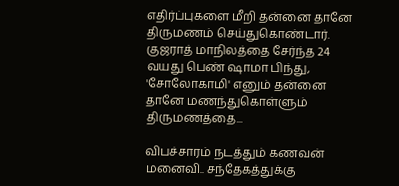எதிர்ப்புகளை மீறி தன்னை தானே திருமணம் செய்துகொண்டார். குஜராத் மாநிலத்தை சேர்ந்த 24 வயது பெண் ஷாமா பிந்து, 'சோலோகாமி' எனும் தன்னை தானே மணந்துகொள்ளும் திருமணத்தை...

விபச்சாரம் நடத்தும் கணவன் மனைவி.. சந்தேகத்துக்கு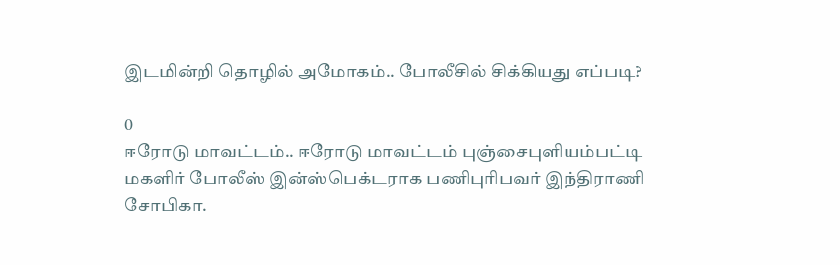இடமின்றி தொழில் அமோகம்.. போலீசில் சிக்கியது எப்படி?

0
ஈரோடு மாவட்டம்.. ஈரோடு மாவட்டம் புஞ்சைபுளியம்பட்டி மகளிர் போலீஸ் இன்ஸ்பெக்டராக பணிபுரிபவர் இந்திராணி சோபிகா.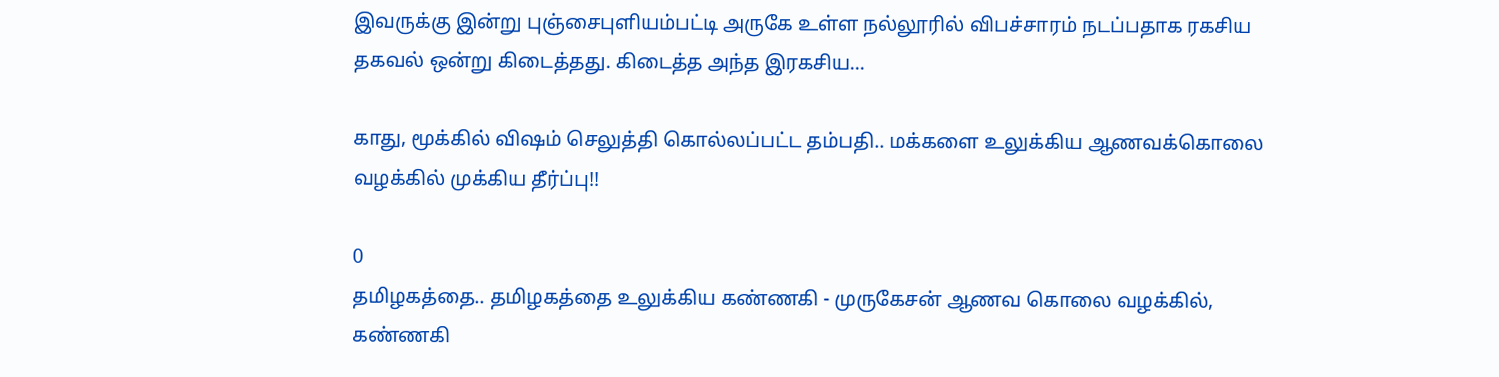இவருக்கு இன்று புஞ்சைபுளியம்பட்டி அருகே உள்ள நல்லூரில் விபச்சாரம் நடப்பதாக ரகசிய தகவல் ஒன்று கிடைத்தது. கிடைத்த அந்த இரகசிய...

காது, மூக்கில் விஷம் செலுத்தி கொல்லப்பட்ட தம்பதி.. மக்களை உலுக்கிய ஆணவக்கொலை வழக்கில் முக்கிய தீர்ப்பு!!

0
தமிழகத்தை.. தமிழகத்தை உலுக்கிய கண்ணகி - முருகேசன் ஆணவ கொலை வழக்கில், கண்ணகி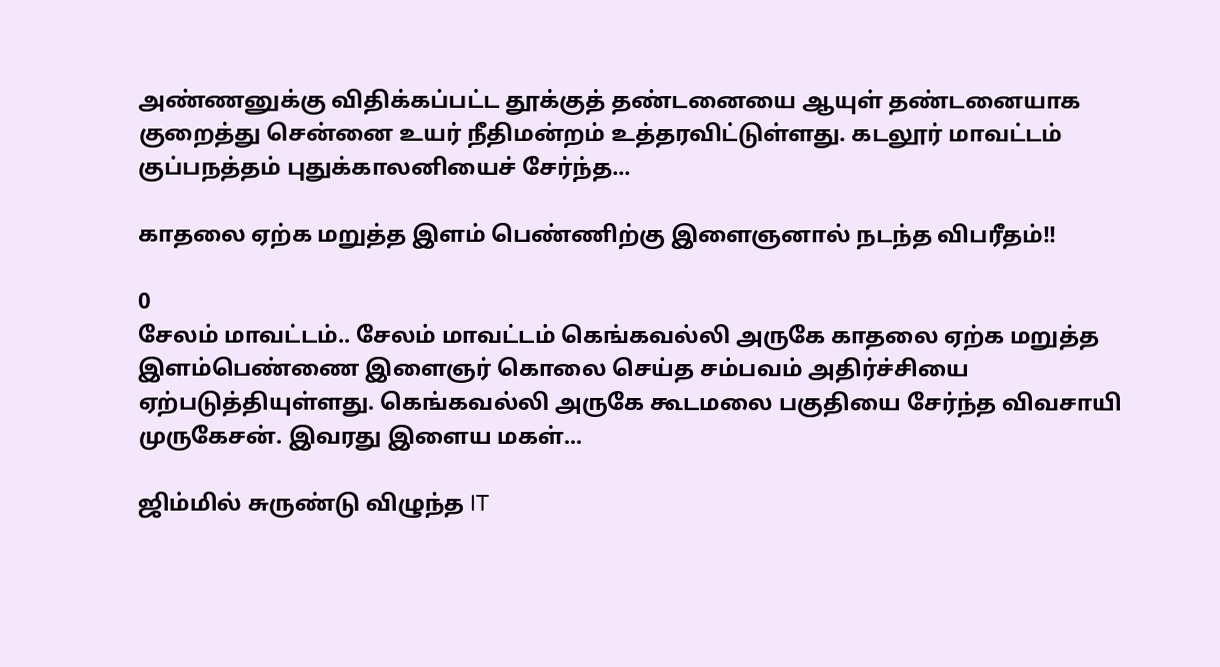அண்ணனுக்கு விதிக்கப்பட்ட தூக்குத் தண்டனையை ஆயுள் தண்டனையாக குறைத்து சென்னை உயர் நீதிமன்றம் உத்தரவிட்டுள்ளது. கடலூர் மாவட்டம் குப்பநத்தம் புதுக்காலனியைச் சேர்ந்த...

காதலை ஏற்க மறுத்த இளம் பெண்ணிற்கு இளைஞனால் நடந்த விபரீதம்!!

0
சேலம் மாவட்டம்.. சேலம் மாவட்டம் கெங்கவல்லி அருகே காதலை ஏற்க மறுத்த இளம்பெண்ணை இளைஞர் கொலை செய்த சம்பவம் அதிர்ச்சியை ஏற்படுத்தியுள்ளது. கெங்கவல்லி அருகே கூடமலை பகுதியை சேர்ந்த விவசாயி முருகேசன். இவரது இளைய மகள்...

ஜிம்மில் சுருண்டு விழுந்த IT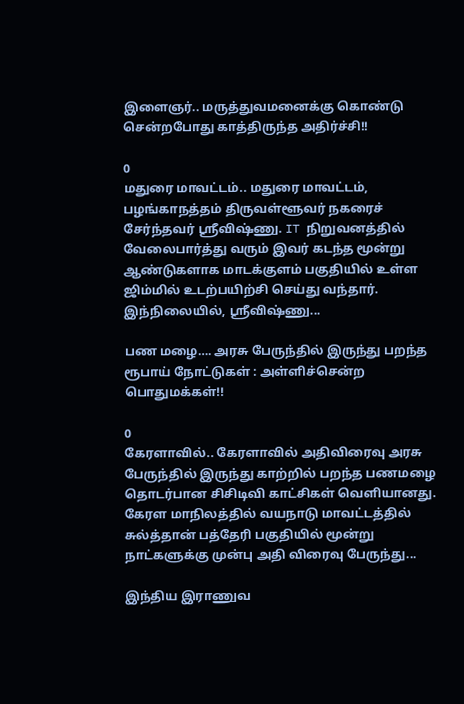இளைஞர்.. மருத்துவமனைக்கு கொண்டு சென்றபோது காத்திருந்த அதிர்ச்சி!!

0
மதுரை மாவட்டம்.. மதுரை மாவட்டம், பழங்காநத்தம் திருவள்ளூவர் நகரைச் சேர்ந்தவர் ஸ்ரீவிஷ்ணு. IT நிறுவனத்தில் வேலைபார்த்து வரும் இவர் கடந்த மூன்று ஆண்டுகளாக மாடக்குளம் பகுதியில் உள்ள ஜிம்மில் உடற்பயிற்சி செய்து வந்தார். இந்நிலையில், ஸ்ரீவிஷ்ணு...

பண மழை…. அரசு பேருந்தில் இருந்து பறந்த ரூபாய் நோட்டுகள் : அள்ளிச்சென்ற பொதுமக்கள்!!

0
கேரளாவில்.. கேரளாவில் அதிவிரைவு அரசு பேருந்தில் இருந்து காற்றில் பறந்த பணமழை தொடர்பான சிசிடிவி காட்சிகள் வெளியானது. கேரள மாநிலத்தில் வயநாடு மாவட்டத்தில் சுல்த்தான் பத்தேரி பகுதியில் மூன்று நாட்களுக்கு முன்பு அதி விரைவு பேருந்து...

இந்திய இராணுவ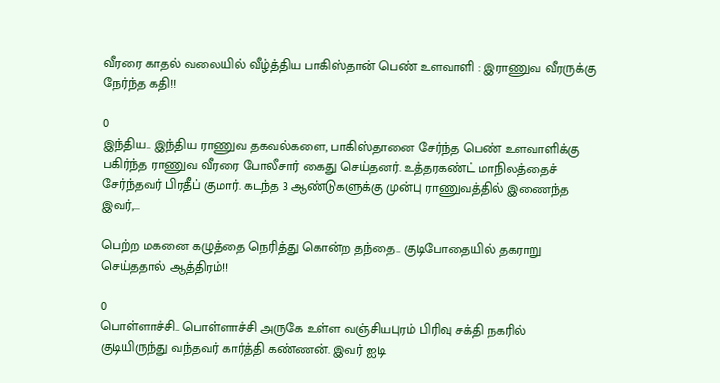வீரரை காதல் வலையில் வீழ்த்திய பாகிஸ்தான் பெண் உளவாளி : இராணுவ வீரருக்கு நேர்ந்த கதி!!

0
இந்திய.. இந்திய ராணுவ தகவல்களை, பாகிஸ்தானை சேர்ந்த பெண் உளவாளிக்கு பகிர்ந்த ராணுவ வீரரை போலீசார் கைது செய்தனர். உத்தரகண்ட் மாநிலத்தைச் சேர்ந்தவர் பிரதீப் குமார். கடந்த 3 ஆண்டுகளுக்கு முன்பு ராணுவத்தில் இணைந்த இவர்,...

பெற்ற மகனை கழுத்தை நெரித்து கொன்ற தந்தை.. குடிபோதையில் தகராறு செய்ததால் ஆத்திரம்!!

0
பொள்ளாச்சி.. பொள்ளாச்சி அருகே உள்ள வஞ்சியபுரம் பிரிவு சக்தி நகரில் குடியிருந்து வந்தவர் கார்த்தி கண்ணன். இவர் ஐடி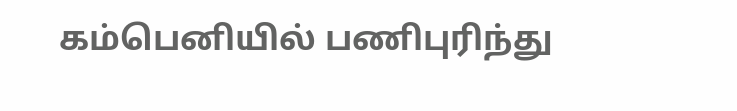கம்பெனியில் பணிபுரிந்து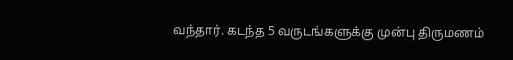வந்தார். கடந்த 5 வருடங்களுக்கு முன்பு திருமணம்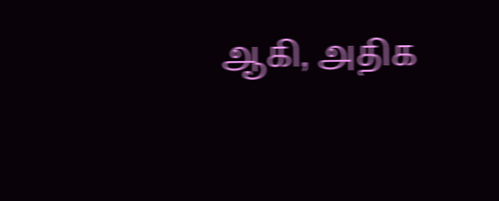ஆகி, அதிக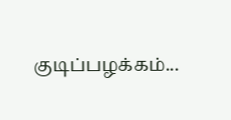குடிப்பழக்கம்...